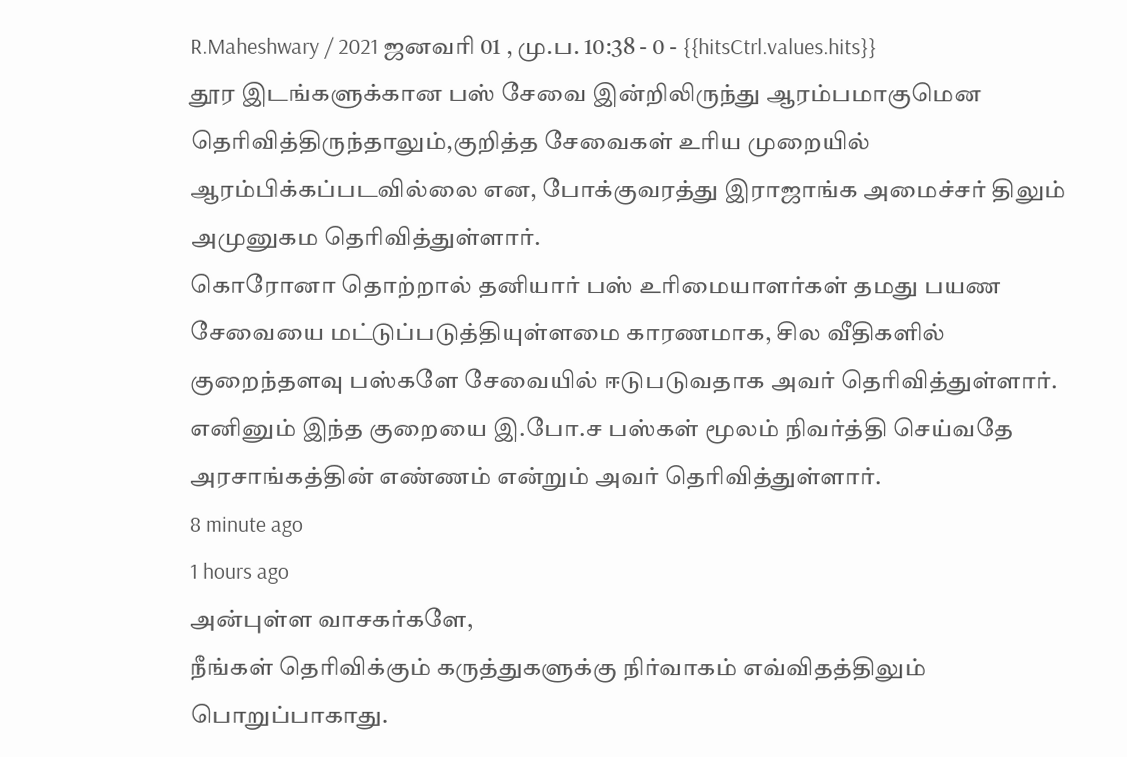R.Maheshwary / 2021 ஜனவரி 01 , மு.ப. 10:38 - 0 - {{hitsCtrl.values.hits}}
தூர இடங்களுக்கான பஸ் சேவை இன்றிலிருந்து ஆரம்பமாகுமென தெரிவித்திருந்தாலும்,குறித்த சேவைகள் உரிய முறையில் ஆரம்பிக்கப்படவில்லை என, போக்குவரத்து இராஜாங்க அமைச்சர் திலும் அமுனுகம தெரிவித்துள்ளார்.
கொரோனா தொற்றால் தனியார் பஸ் உரிமையாளர்கள் தமது பயண சேவையை மட்டுப்படுத்தியுள்ளமை காரணமாக, சில வீதிகளில் குறைந்தளவு பஸ்களே சேவையில் ஈடுபடுவதாக அவர் தெரிவித்துள்ளார்.
எனினும் இந்த குறையை இ.போ.ச பஸ்கள் மூலம் நிவர்த்தி செய்வதே அரசாங்கத்தின் எண்ணம் என்றும் அவர் தெரிவித்துள்ளார்.
8 minute ago
1 hours ago
அன்புள்ள வாசகர்களே,
நீங்கள் தெரிவிக்கும் கருத்துகளுக்கு நிர்வாகம் எவ்விதத்திலும் பொறுப்பாகாது.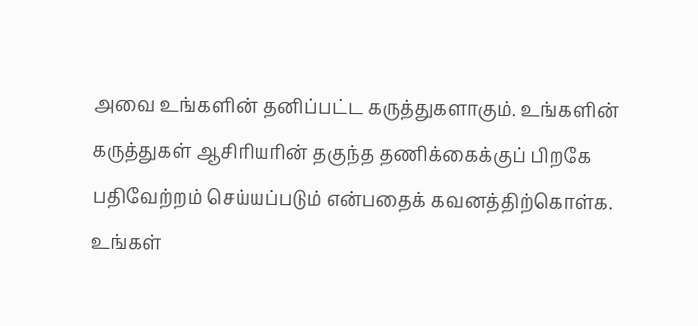அவை உங்களின் தனிப்பட்ட கருத்துகளாகும். உங்களின் கருத்துகள் ஆசிரியரின் தகுந்த தணிக்கைக்குப் பிறகே பதிவேற்றம் செய்யப்படும் என்பதைக் கவனத்திற்கொள்க. உங்கள்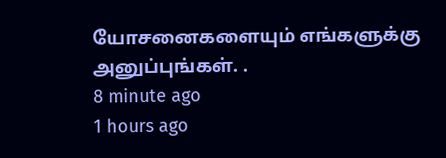யோசனைகளையும் எங்களுக்கு அனுப்புங்கள். .
8 minute ago
1 hours ago